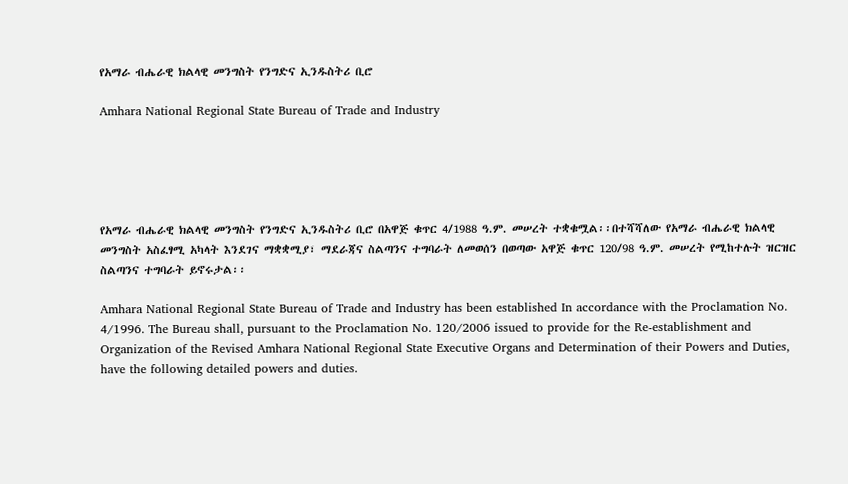የአማራ ብሔራዊ ክልላዊ መንግስት የንግድና ኢንዱስትሪ ቢሮ

Amhara National Regional State Bureau of Trade and Industry





የአማራ ብሔራዊ ክልላዊ መንግስት የንግድና ኢንዱስትሪ ቢሮ በአዋጅ ቁጥር 4/1988 ዓ.ም. መሠረት ተቋቁሟል፡፡በተሻሻለው የአማራ ብሔራዊ ክልላዊ መንግስት አስፈፃሚ አካላት እንደገና ማቋቋሚያ፣ ማደራጃና ስልጣንና ተግባራት ለመወሰን በወጣው አዋጅ ቁጥር 120/98 ዓ.ም. መሠረት የሚከተሉት ዝርዝር ስልጣንና ተግባራት ይኖሩታል፡፡

Amhara National Regional State Bureau of Trade and Industry has been established In accordance with the Proclamation No. 4/1996. The Bureau shall, pursuant to the Proclamation No. 120/2006 issued to provide for the Re-establishment and Organization of the Revised Amhara National Regional State Executive Organs and Determination of their Powers and Duties, have the following detailed powers and duties.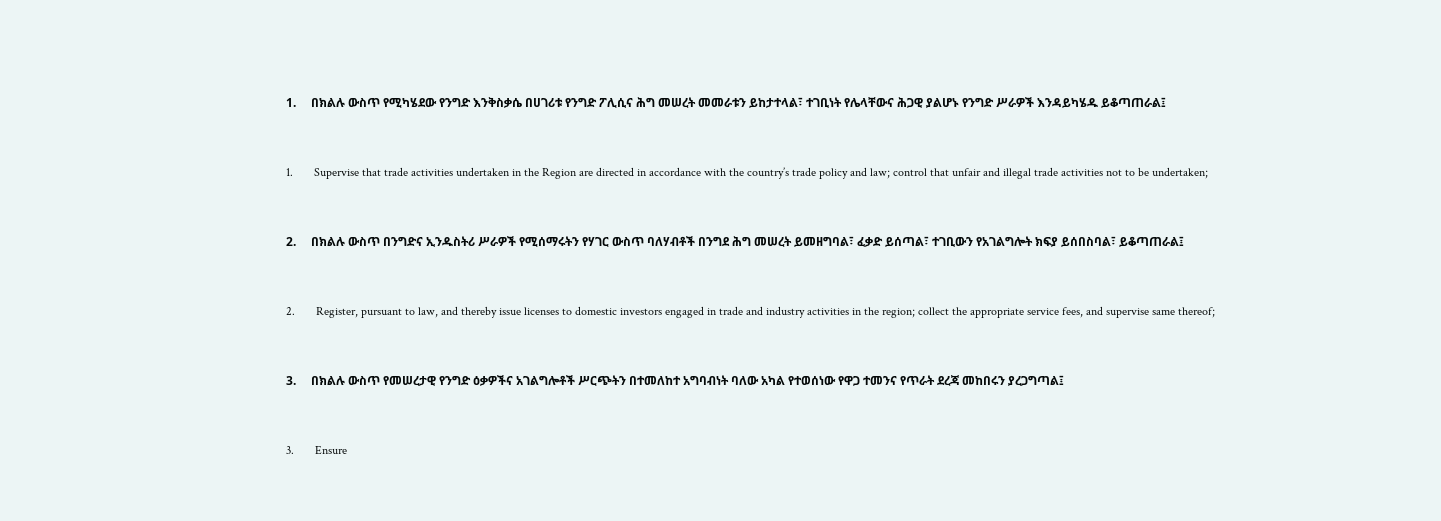1.     በክልሉ ውስጥ የሚካሄደው የንግድ እንቅስቃሴ በሀገሪቱ የንግድ ፖሊሲና ሕግ መሠረት መመራቱን ይከታተላል፣ ተገቢነት የሌላቸውና ሕጋዊ ያልሆኑ የንግድ ሥራዎች እንዳይካሄዱ ይቆጣጠራል፤



1.       Supervise that trade activities undertaken in the Region are directed in accordance with the country’s trade policy and law; control that unfair and illegal trade activities not to be undertaken;



2.     በክልሉ ውስጥ በንግድና ኢንዱስትሪ ሥራዎች የሚሰማሩትን የሃገር ውስጥ ባለሃብቶች በንግደ ሕግ መሠረት ይመዘግባል፣ ፈቃድ ይሰጣል፣ ተገቢውን የአገልግሎት ክፍያ ይሰበስባል፣ ይቆጣጠራል፤



2.       Register, pursuant to law, and thereby issue licenses to domestic investors engaged in trade and industry activities in the region; collect the appropriate service fees, and supervise same thereof;



3.     በክልሉ ውስጥ የመሠረታዊ የንግድ ዕቃዎችና አገልግሎቶች ሥርጭትን በተመለከተ አግባብነት ባለው አካል የተወሰነው የዋጋ ተመንና የጥራት ደረጃ መከበሩን ያረጋግጣል፤



3.       Ensure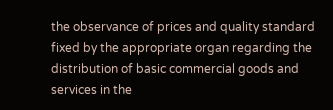the observance of prices and quality standard fixed by the appropriate organ regarding the distribution of basic commercial goods and services in the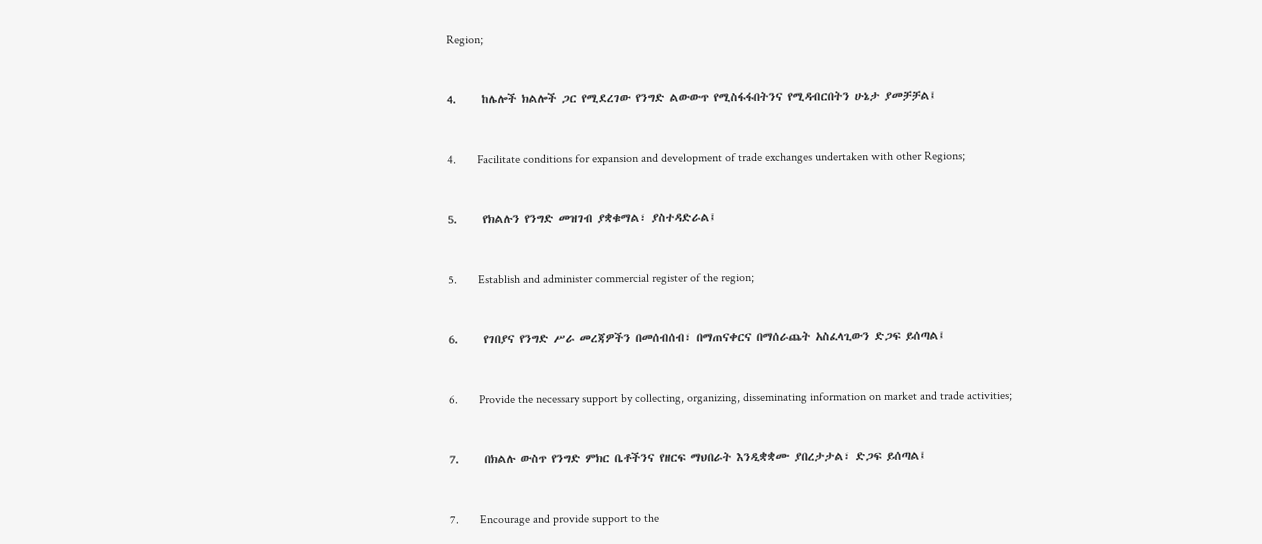Region;



4.     ከሌሎች ክልሎች ጋር የሚደረገው የንግድ ልውውጥ የሚስፋፋበትንና የሚዳብርበትን ሁኔታ ያመቻቻል፤



4.       Facilitate conditions for expansion and development of trade exchanges undertaken with other Regions;



5.     የክልሉን የንግድ መዝገብ ያቋቁማል፣ ያስተዳድራል፤



5.       Establish and administer commercial register of the region;



6.     የገበያና የንግድ ሥራ መረጃዎችን በመሰብሰብ፣ በማጠናቀርና በማሰራጨት አስፈላጊውን ድጋፍ ይሰጣል፤



6.       Provide the necessary support by collecting, organizing, disseminating information on market and trade activities;



7.     በክልሉ ውስጥ የንግድ ምክር ቤቶችንና የዘርፍ ማህበራት እንዲቋቋሙ ያበረታታል፣ ድጋፍ ይሰጣል፤



7.       Encourage and provide support to the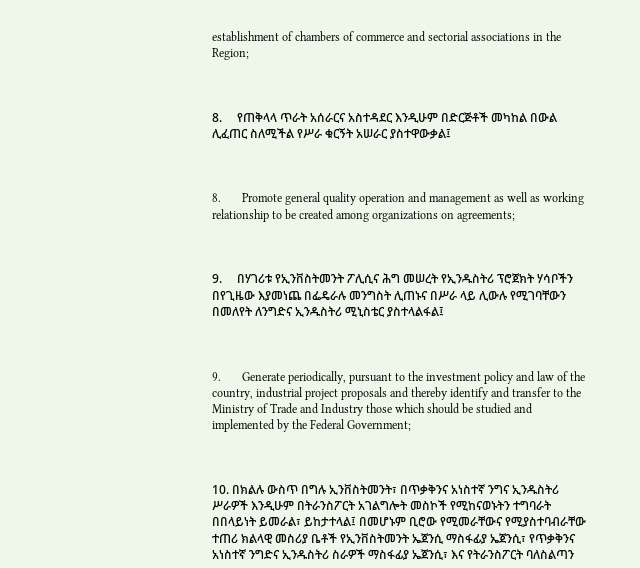establishment of chambers of commerce and sectorial associations in the Region;



8.     የጠቅላላ ጥራት አሰራርና አስተዳደር እንዲሁም በድርጅቶች መካከል በውል ሊፈጠር ስለሚችል የሥራ ቁርኝት አሠራር ያስተዋውቃል፤



8.       Promote general quality operation and management as well as working relationship to be created among organizations on agreements;



9.     በሃገሪቱ የኢንቨስትመንት ፖሊሲና ሕግ መሠረት የኢንዱስትሪ ፕሮጀክት ሃሳቦችን በየጊዜው እያመነጨ በፌዴራሉ መንግስት ሊጠኑና በሥራ ላይ ሊውሉ የሚገባቸውን በመለየት ለንግድና ኢንዱስትሪ ሚኒስቴር ያስተላልፋል፤



9.       Generate periodically, pursuant to the investment policy and law of the country, industrial project proposals and thereby identify and transfer to the Ministry of Trade and Industry those which should be studied and implemented by the Federal Government;



10. በክልሉ ውስጥ በግሉ ኢንቨስትመንት፣ በጥቃቅንና አነስተኛ ንግና ኢንዱስትሪ ሥራዎች እንዲሁም በትራንስፖርት አገልግሎት መስኮች የሚከናወኑትን ተግባራት በበላይነት ይመራል፣ ይከታተላል፤ በመሆኑም ቢሮው የሚመራቸውና የሚያስተባብራቸው ተጠሪ ክልላዊ መስሪያ ቤቶች የኢንቨስትመንት ኤጀንሲ ማስፋፊያ ኤጀንሲ፣ የጥቃቅንና አነስተኛ ንግድና ኢንዱስትሪ ስራዎች ማስፋፊያ ኤጀንሲ፣ እና የትራንስፖርት ባለስልጣን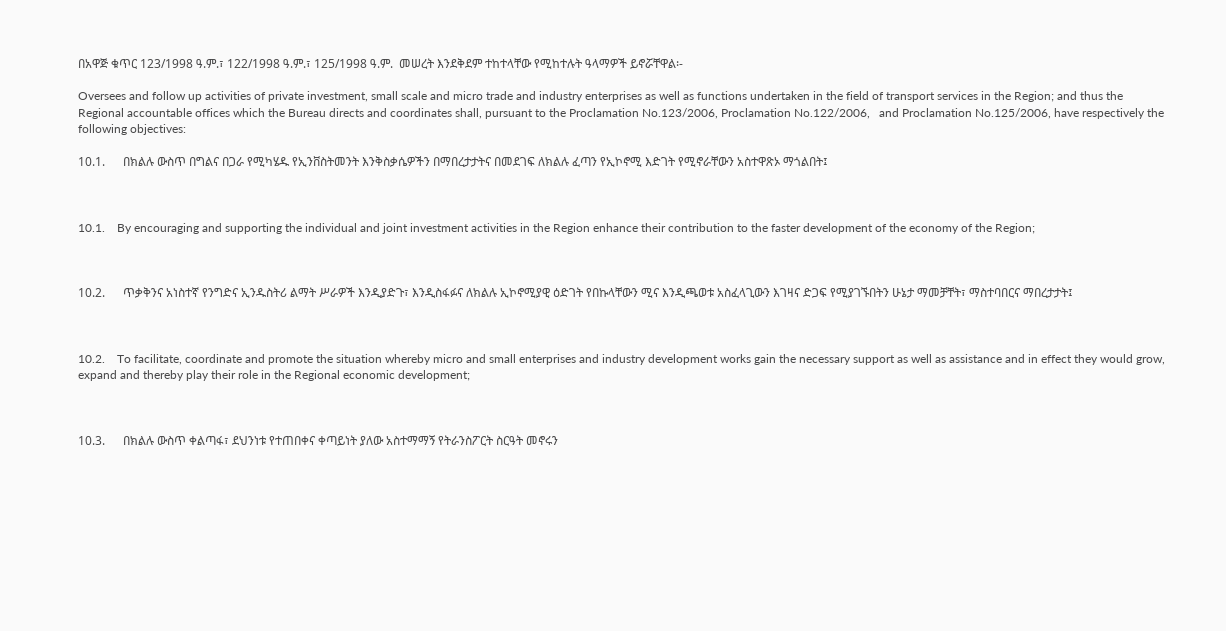በአዋጅ ቁጥር 123/1998 ዓ.ም.፣ 122/1998 ዓ.ም.፣ 125/1998 ዓ.ም.  መሠረት እንደቅደም ተከተላቸው የሚከተሉት ዓላማዎች ይኖሯቸዋል፡-

Oversees and follow up activities of private investment, small scale and micro trade and industry enterprises as well as functions undertaken in the field of transport services in the Region; and thus the Regional accountable offices which the Bureau directs and coordinates shall, pursuant to the Proclamation No.123/2006, Proclamation No.122/2006,   and Proclamation No.125/2006, have respectively the following objectives:

10.1.      በክልሉ ውስጥ በግልና በጋራ የሚካሄዱ የኢንቨስትመንት እንቅስቃሴዎችን በማበረታታትና በመደገፍ ለክልሉ ፈጣን የኢኮኖሚ እድገት የሚኖራቸውን አስተዋጽኦ ማጎልበት፤



10.1.    By encouraging and supporting the individual and joint investment activities in the Region enhance their contribution to the faster development of the economy of the Region;



10.2.      ጥቃቅንና አነስተኛ የንግድና ኢንዱስትሪ ልማት ሥራዎች እንዲያድጉ፣ እንዲስፋፉና ለክልሉ ኢኮኖሚያዊ ዕድገት የበኩላቸውን ሚና እንዲጫወቱ አስፈላጊውን እገዛና ድጋፍ የሚያገኙበትን ሁኔታ ማመቻቸት፣ ማስተባበርና ማበረታታት፤



10.2.    To facilitate, coordinate and promote the situation whereby micro and small enterprises and industry development works gain the necessary support as well as assistance and in effect they would grow, expand and thereby play their role in the Regional economic development;



10.3.      በክልሉ ውስጥ ቀልጣፋ፣ ደህንነቱ የተጠበቀና ቀጣይነት ያለው አስተማማኝ የትራንስፖርት ስርዓት መኖሩን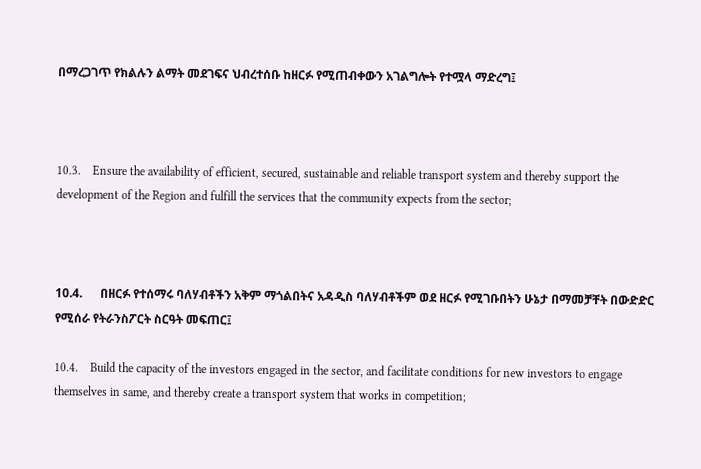በማረጋገጥ የክልሉን ልማት መደገፍና ህብረተሰቡ ከዘርፉ የሚጠብቀውን አገልግሎት የተሟላ ማድረግ፤



10.3.    Ensure the availability of efficient, secured, sustainable and reliable transport system and thereby support the development of the Region and fulfill the services that the community expects from the sector;



10.4.      በዘርፉ የተሰማሩ ባለሃብቶችን አቅም ማጎልበትና አዳዲስ ባለሃብቶችም ወደ ዘርፉ የሚገቡበትን ሁኔታ በማመቻቸት በውድድር የሚሰራ የትራንስፖርት ስርዓት መፍጠር፤

10.4.    Build the capacity of the investors engaged in the sector, and facilitate conditions for new investors to engage themselves in same, and thereby create a transport system that works in competition;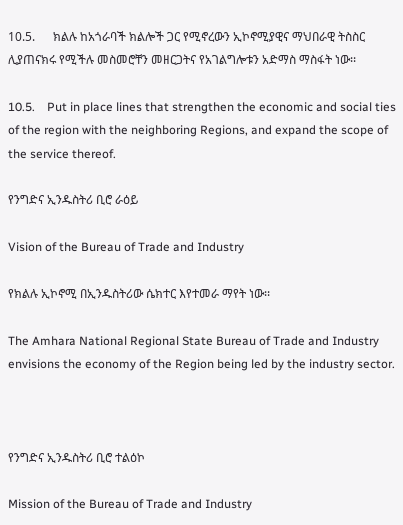10.5.      ክልሉ ከአጎራባች ክልሎች ጋር የሚኖረውን ኢኮኖሚያዊና ማህበራዊ ትስስር ሊያጠናክሩ የሚችሉ መስመሮቸን መዘርጋትና የአገልግሎቱን አድማስ ማስፋት ነው፡፡

10.5.    Put in place lines that strengthen the economic and social ties of the region with the neighboring Regions, and expand the scope of the service thereof.

የንግድና ኢንዱስትሪ ቢሮ ራዕይ

Vision of the Bureau of Trade and Industry

የክልሉ ኢኮኖሚ በኢንዱስትሪው ሴክተር እየተመራ ማየት ነው፡፡

The Amhara National Regional State Bureau of Trade and Industry envisions the economy of the Region being led by the industry sector.



የንግድና ኢንዱስትሪ ቢሮ ተልዕኮ

Mission of the Bureau of Trade and Industry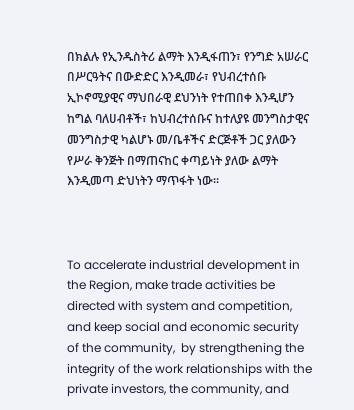በክልሉ የኢንዱስትሪ ልማት እንዲፋጠን፣ የንግድ አሠራር በሥርዓትና በውድድር እንዲመራ፣ የህብረተሰቡ ኢኮኖሚያዊና ማህበራዊ ደህንነት የተጠበቀ እንዲሆን ከግል ባለሀብቶች፣ ከህብረተሰቡና ከተለያዩ መንግስታዊና መንግስታዊ ካልሆኑ መ/ቤቶችና ድርጅቶች ጋር ያለውን የሥራ ቅንጅት በማጠናከር ቀጣይነት ያለው ልማት እንዲመጣ ድህነትን ማጥፋት ነው፡፡



To accelerate industrial development in the Region, make trade activities be directed with system and competition, and keep social and economic security of the community,  by strengthening the integrity of the work relationships with the private investors, the community, and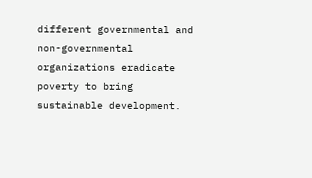different governmental and non-governmental organizations eradicate poverty to bring sustainable development.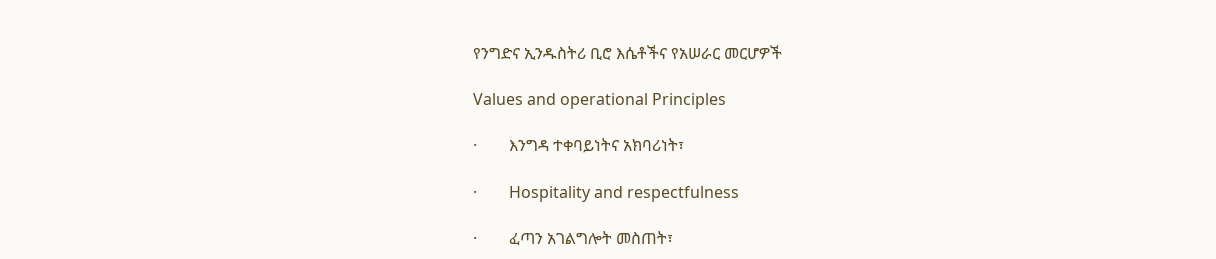የንግድና ኢንዱስትሪ ቢሮ እሴቶችና የአሠራር መርሆዎች

Values and operational Principles

·        እንግዳ ተቀባይነትና አክባሪነት፣

·        Hospitality and respectfulness

·        ፈጣን አገልግሎት መስጠት፣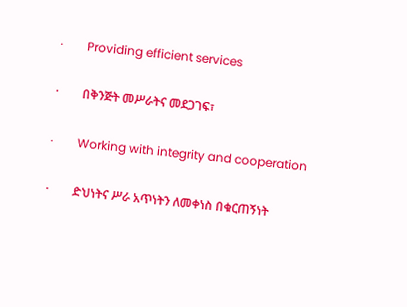·        Providing efficient services

·        በቅንጅት መሥራትና መደጋገፍ፣

·        Working with integrity and cooperation

·        ድህነትና ሥራ አጥነትን ለመቀነስ በቁርጠኝነት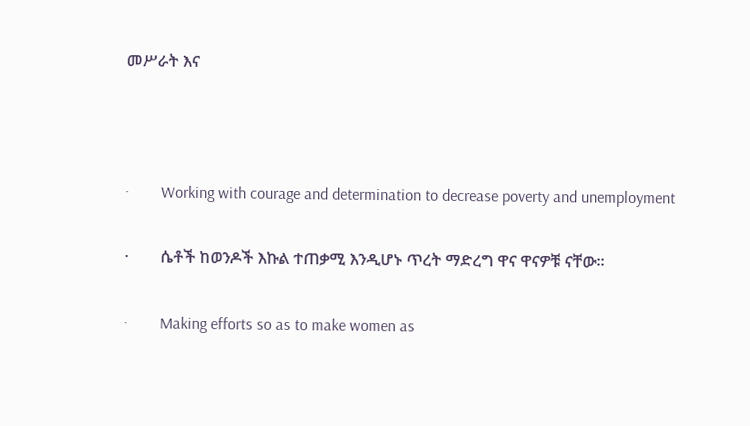መሥራት እና



·        Working with courage and determination to decrease poverty and unemployment

·        ሴቶች ከወንዶች እኩል ተጠቃሚ እንዲሆኑ ጥረት ማድረግ ዋና ዋናዎቹ ናቸው፡፡

·        Making efforts so as to make women as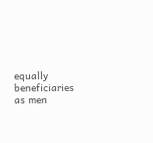equally beneficiaries as men